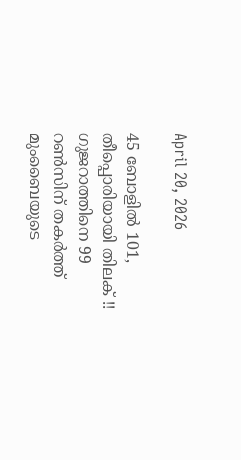April 20, 2026

45 ബോളില്‍ 101, തീപ്പൊരിയായി തിലക് !! ഗുജറാത്തിനെ 99 റണ്‍സിന് തകർത്ത് മുംബൈയുടെ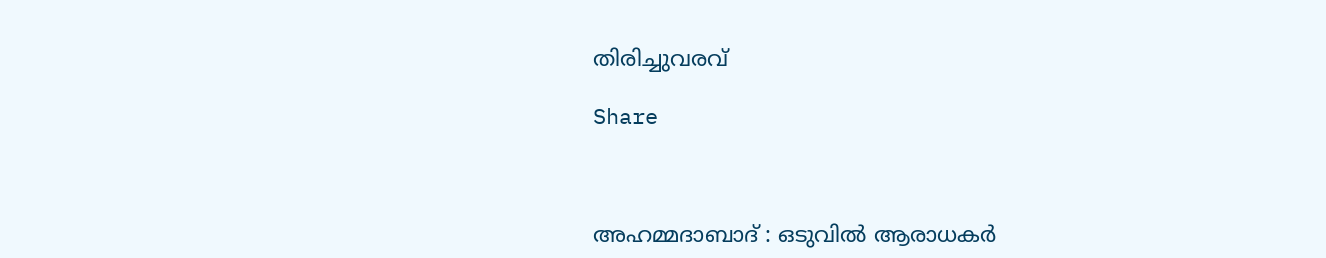തിരിച്ചുവരവ്

Share



അഹമ്മദാബാദ് : ഒടുവില്‍ ആരാധകര്‍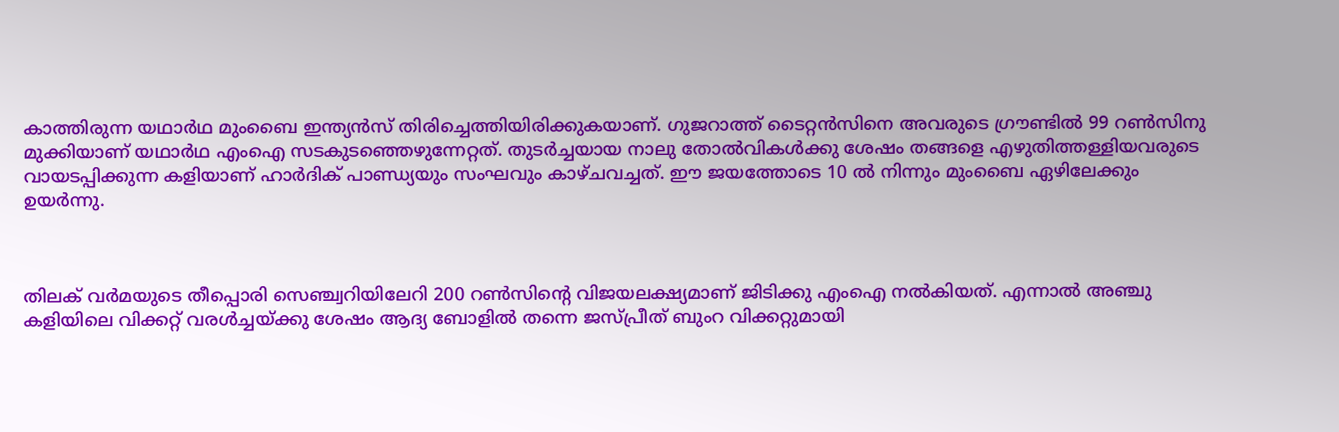കാത്തിരുന്ന യഥാര്‍ഥ മുംബൈ ഇന്ത്യന്‍സ് തിരിച്ചെത്തിയിരിക്കുകയാണ്. ഗുജറാത്ത് ടൈറ്റന്‍സിനെ അവരുടെ ഗ്രൗണ്ടില്‍ 99 റണ്‍സിനു മുക്കിയാണ് യഥാര്‍ഥ എംഐ സടകുടഞ്ഞെഴുന്നേറ്റത്. തുടര്‍ച്ചയായ നാലു തോല്‍വികള്‍ക്കു ശേഷം തങ്ങളെ എഴുതിത്തള്ളിയവരുടെ വായടപ്പിക്കുന്ന കളിയാണ് ഹാര്‍ദിക് പാണ്ഡ്യയും സംഘവും കാഴ്ചവച്ചത്. ഈ ജയത്തോടെ 10 ല്‍ നിന്നും മുംബൈ ഏഴിലേക്കും ഉയര്‍ന്നു.



തിലക് വര്‍മയുടെ തീപ്പൊരി സെഞ്ച്വറിയിലേറി 200 റണ്‍സിന്റെ വിജയലക്ഷ്യമാണ് ജിടിക്കു എംഐ നല്‍കിയത്. എന്നാല്‍ അഞ്ചു കളിയിലെ വിക്കറ്റ് വരള്‍ച്ചയ്ക്കു ശേഷം ആദ്യ ബോളില്‍ തന്നെ ജസ്പ്രീത് ബുംറ വിക്കറ്റുമായി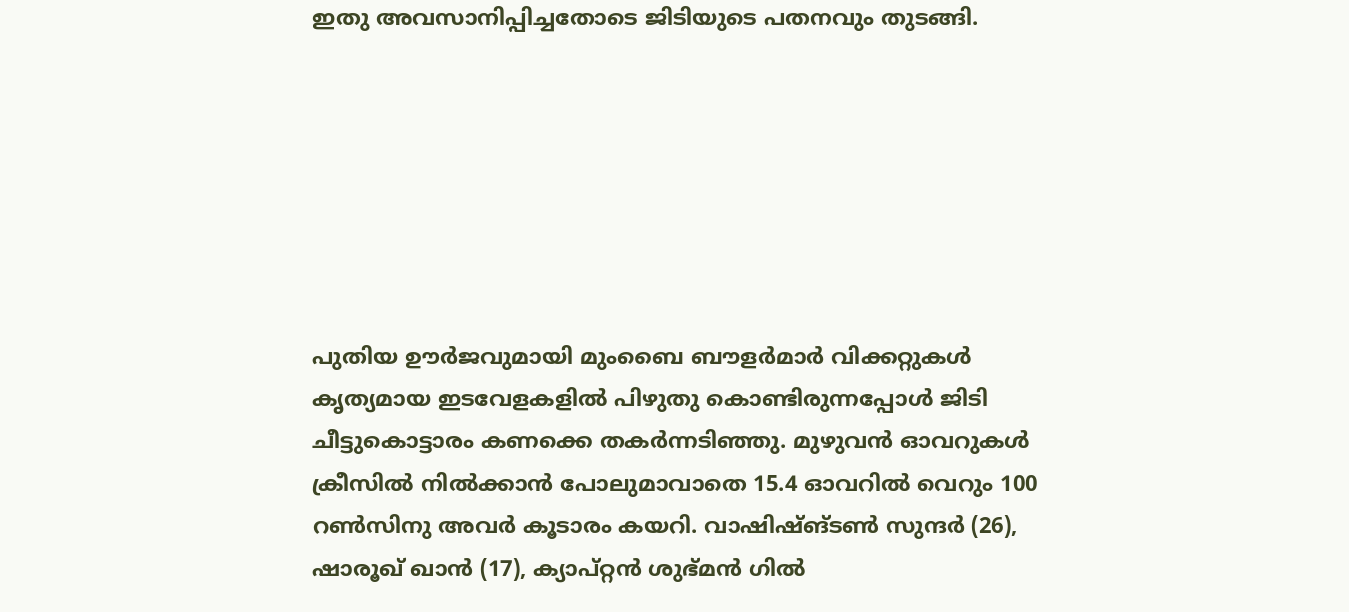ഇതു അവസാനിപ്പിച്ചതോടെ ജിടിയുടെ പതനവും തുടങ്ങി.







പുതിയ ഊര്‍ജവുമായി മുംബൈ ബൗളര്‍മാര്‍ വിക്കറ്റുകള്‍ കൃത്യമായ ഇടവേളകളില്‍ പിഴുതു കൊണ്ടിരുന്നപ്പോള്‍ ജിടി ചീട്ടുകൊട്ടാരം കണക്കെ തകര്‍ന്നടിഞ്ഞു. മുഴുവന്‍ ഓവറുകള്‍ ക്രീസില്‍ നില്‍ക്കാന്‍ പോലുമാവാതെ 15.4 ഓവറില്‍ വെറും 100 റണ്‍സിനു അവര്‍ കൂടാരം കയറി. വാഷിഷ്ങ്ടണ്‍ സുന്ദര്‍ (26), ഷാരൂഖ് ഖാന്‍ (17), ക്യാപ്റ്റന്‍ ശുഭ്മന്‍ ഗില്‍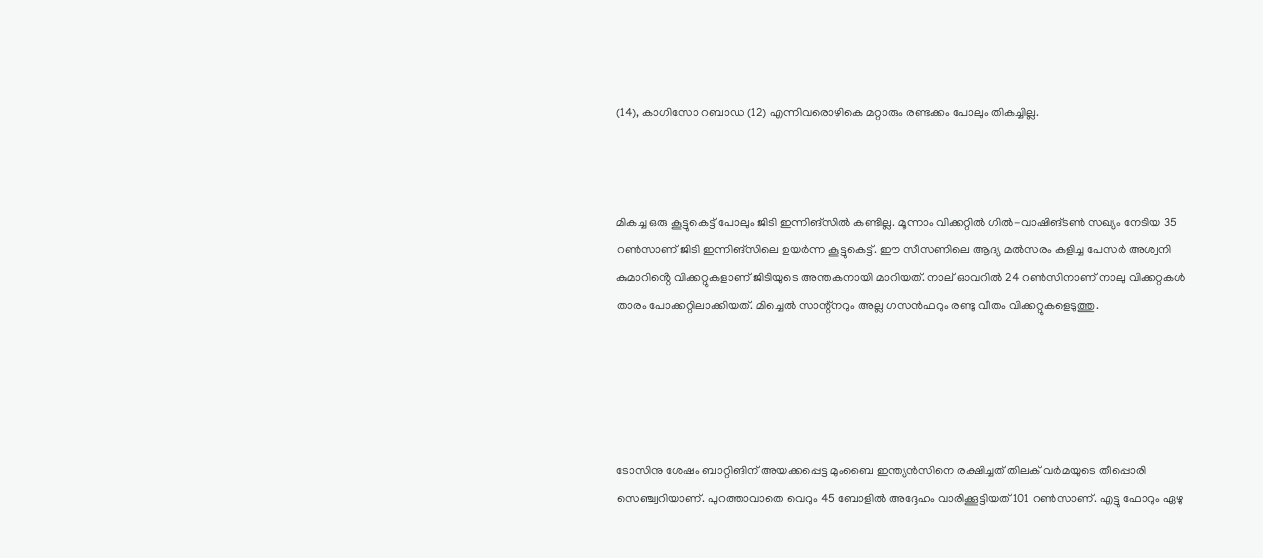(14), കാഗിസോ റബാഡ (12) എന്നിവരൊഴികെ മറ്റാരും രണ്ടക്കം പോലും തികച്ചില്ല.



മികച്ച ഒരു കൂട്ടുകെട്ട് പോലും ജിടി ഇന്നിങ്‌സില്‍ കണ്ടില്ല. മൂന്നാം വിക്കറ്റില്‍ ഗില്‍-വാഷിങ്ടണ്‍ സഖ്യം നേടിയ 35 റണ്‍സാണ് ജിടി ഇന്നിങ്‌സിലെ ഉയര്‍ന്ന കൂട്ടുകെട്ട്. ഈ സീസണിലെ ആദ്യ മല്‍സരം കളിച്ച പേസര്‍ അശ്വനി കുമാറിൻ്റെ വിക്കറ്റുകളാണ് ജിടിയുടെ അന്തകനായി മാറിയത്. നാല് ഓവറില്‍ 24 റണ്‍സിനാണ് നാലു വിക്കറ്റകള്‍ താരം പോക്കറ്റിലാക്കിയത്. മിച്ചെല്‍ സാന്റ്‌നറും അല്ല ഗസന്‍ഫറും രണ്ടു വീതം വിക്കറ്റുകളെടുത്തു.





ടോസിനു ശേഷം ബാറ്റിങിന് അയക്കപ്പെട്ട മുംബൈ ഇന്ത്യന്‍സിനെ രക്ഷിച്ചത് തിലക് വര്‍മയുടെ തീപ്പൊരി സെഞ്ച്വറിയാണ്. പുറത്താവാതെ വെറും 45 ബോളില്‍ അദ്ദേഹം വാരിക്കൂട്ടിയത് 101 റണ്‍സാണ്. എട്ടു ഫോറും ഏഴു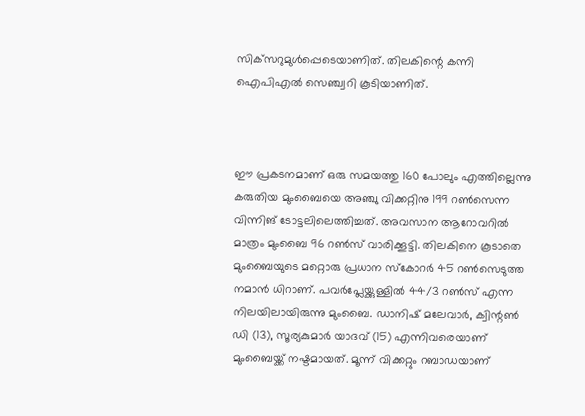സിക്‌സറുമുള്‍പ്പെടെയാണിത്. തിലകിന്റെ കന്നി ഐപിഎല്‍ സെഞ്ച്വറി കൂടിയാണിത്.



ഈ പ്രകടനമാണ് ഒരു സമയത്തു 160 പോലും എത്തില്ലെന്നു കരുതിയ മുംബൈയെ അഞ്ചു വിക്കറ്റിനു 199 റണ്‍സെന്ന വിന്നിങ് ടോട്ടലിലെത്തിച്ചത്. അവസാന ആറോവറില്‍ മാത്രം മുംബൈ 96 റണ്‍സ് വാരിക്കൂട്ടി. തിലകിനെ കൂടാതെ മുംബൈയുടെ മറ്റൊരു പ്രധാന സ്‌കോറര്‍ 45 റണ്‍സെടുത്ത നമാന്‍ ധിറാണ്. പവര്‍പ്ലേയ്ക്കുള്ളില്‍ 44/3 റണ്‍സ് എന്ന നിലയിലായിരുന്നു മുംബൈ. ഡാനിഷ് മലേവാര്‍, ക്വിന്റണ്‍ ഡി (13), സൂര്യകുമാര്‍ യാദവ് (15) എന്നിവരെയാണ് മുംബൈയ്ക്ക് നഷ്ടമായത്. മൂന്ന് വിക്കറ്റും റബാഡയാണ്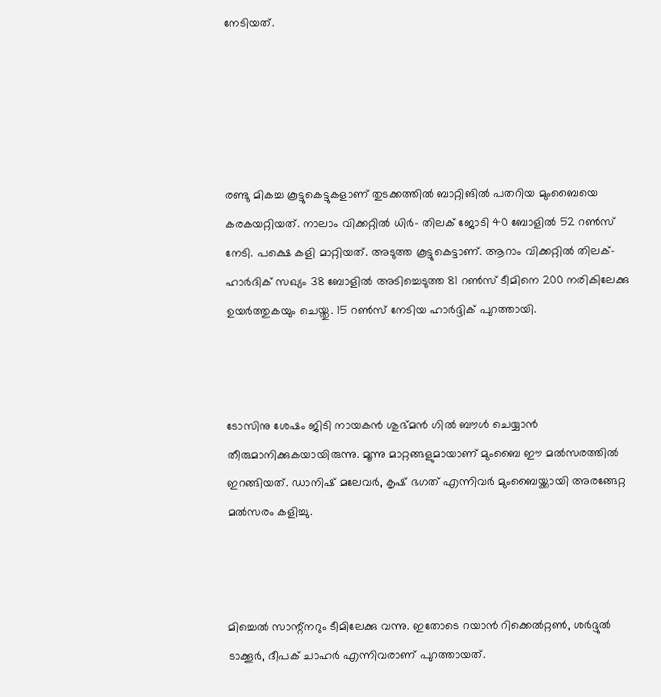നേടിയത്.





രണ്ടു മികച്ച കൂട്ടുകെട്ടുകളാണ് തുടക്കത്തില്‍ ബാറ്റിങില്‍ പതറിയ മുംബൈയെ കരകയറ്റിയത്. നാലാം വിക്കറ്റില്‍ ധിര്‍- തിലക് ജോടി 40 ബോളില്‍ 52 റണ്‍സ് നേടി. പക്ഷെ കളി മാറ്റിയത്. അടുത്ത കൂട്ടുകെട്ടാണ്. ആറാം വിക്കറ്റില്‍ തിലക്- ഹാര്‍ദിക് സഖ്യം 38 ബോളില്‍ അടിച്ചെടുത്ത 81 റണ്‍സ് ടീമിനെ 200 നരികിലേക്കു ഉയര്‍ത്തുകയും ചെയ്തു. 15 റണ്‍സ് നേടിയ ഹാര്‍ദ്ദിക് പുറത്തായി.



ടോസിനു ശേഷം ജിടി നായകന്‍ ശുഭ്മന്‍ ഗില്‍ ബൗള്‍ ചെയ്യാന്‍ തീരുമാനിക്കുകയായിരുന്നു. മൂന്നു മാറ്റങ്ങളുമായാണ് മുംബൈ ഈ മല്‍സരത്തില്‍ ഇറങ്ങിയത്. ഡാനിഷ് മലേവര്‍, കൃഷ് ഭഗത് എന്നിവര്‍ മുംബൈയ്ക്കായി അരങ്ങേറ്റ മല്‍സരം കളിച്ചു.



മിച്ചെല്‍ സാന്റ്‌നറും ടീമിലേക്കു വന്നു. ഇതോടെ റയാന്‍ റിക്കെല്‍റ്റണ്‍, ശര്‍ദ്ദുല്‍ ടാക്കൂര്‍, ദീപക് ചാഹര്‍ എന്നിവരാണ് പുറത്തായത്.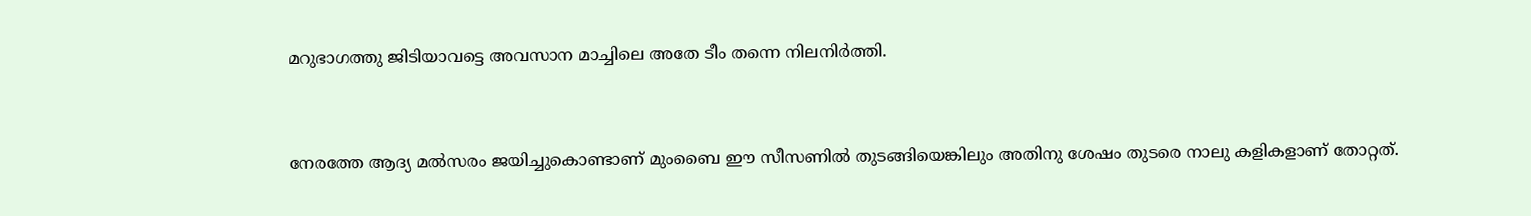മറുഭാഗത്തു ജിടിയാവട്ടെ അവസാന മാച്ചിലെ അതേ ടീം തന്നെ നിലനിര്‍ത്തി.



നേരത്തേ ആദ്യ മല്‍സരം ജയിച്ചുകൊണ്ടാണ് മുംബൈ ഈ സീസണില്‍ തുടങ്ങിയെങ്കിലും അതിനു ശേഷം തുടരെ നാലു കളികളാണ് തോറ്റത്.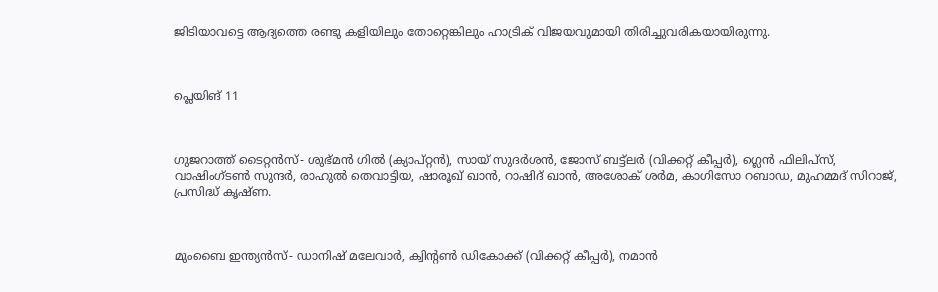ജിടിയാവട്ടെ ആദ്യത്തെ രണ്ടു കളിയിലും തോറ്റെങ്കിലും ഹാട്രിക് വിജയവുമായി തിരിച്ചുവരികയായിരുന്നു.



പ്ലെയിങ് 11



ഗുജറാത്ത് ടൈറ്റന്‍സ്- ശുഭ്മന്‍ ഗില്‍ (ക്യാപ്റ്റന്‍), സായ് സുദര്‍ശന്‍, ജോസ് ബട്ട്ലര്‍ (വിക്കറ്റ് കീപ്പര്‍), ഗ്ലെന്‍ ഫിലിപ്സ്, വാഷിംഗ്ടണ്‍ സുന്ദര്‍, രാഹുല്‍ തെവാട്ടിയ, ഷാരൂഖ് ഖാന്‍, റാഷിദ് ഖാന്‍, അശോക് ശര്‍മ, കാഗിസോ റബാഡ, മുഹമ്മദ് സിറാജ്, പ്രസിദ്ധ് കൃഷ്ണ.



മുംബൈ ഇന്ത്യന്‍സ്- ഡാനിഷ് മലേവാര്‍, ക്വിന്റണ്‍ ഡികോക്ക് (വിക്കറ്റ് കീപ്പര്‍), നമാന്‍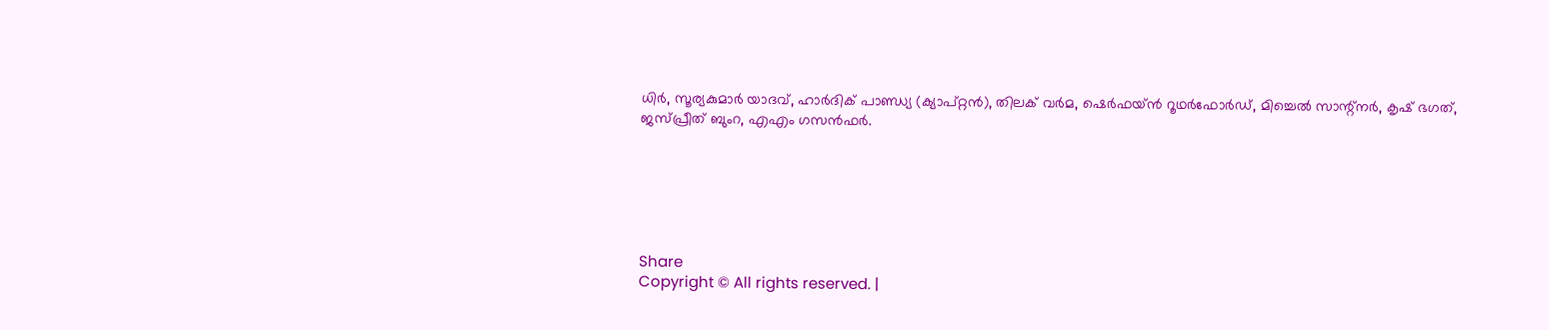ധിര്‍, സൂര്യകുമാര്‍ യാദവ്, ഹാര്‍ദിക് പാണ്ഡ്യ (ക്യാപ്റ്റന്‍), തിലക് വര്‍മ, ഷെര്‍ഫയ്ന്‍ റൂഥര്‍ഫോര്‍ഡ്, മിച്ചെല്‍ സാന്റ്‌നര്‍, കൃഷ് ഭഗത്, ജസ്പ്രീത് ബുംറ, എഎം ഗസന്‍ഫര്‍.






Share
Copyright © All rights reserved. |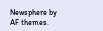Newsphere by AF themes.